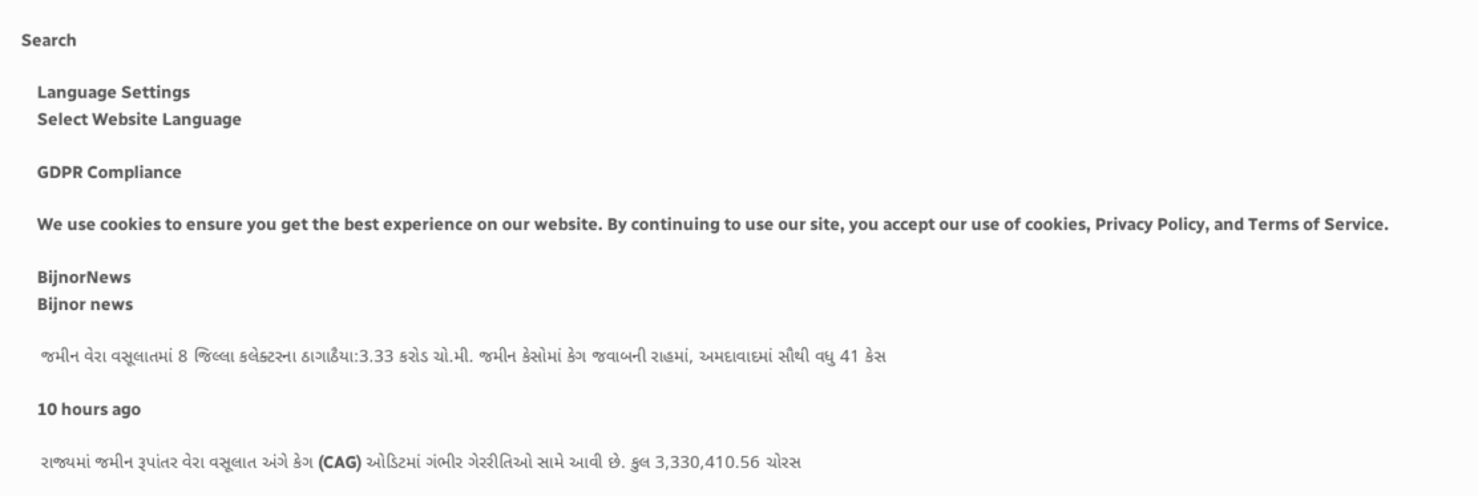Search

    Language Settings
    Select Website Language

    GDPR Compliance

    We use cookies to ensure you get the best experience on our website. By continuing to use our site, you accept our use of cookies, Privacy Policy, and Terms of Service.

    BijnorNews
    Bijnor news

    જમીન વેરા વસૂલાતમાં 8 જિલ્લા કલેક્ટરના ઠાગાઠૈયા:3.33 કરોડ ચો.મી. જમીન કેસોમાં કેગ જવાબની રાહમાં, અમદાવાદમાં સૌથી વધુ 41 કેસ

    10 hours ago

    રાજ્યમાં જમીન રૂપાંતર વેરા વસૂલાત અંગે કેગ (CAG) ઓડિટમાં ગંભીર ગેરરીતિઓ સામે આવી છે. કુલ 3,330,410.56 ચોરસ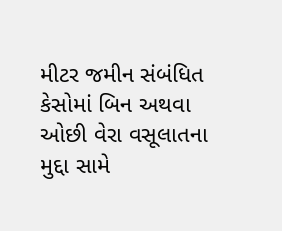મીટર જમીન સંબંધિત કેસોમાં બિન અથવા ઓછી વેરા વસૂલાતના મુદ્દા સામે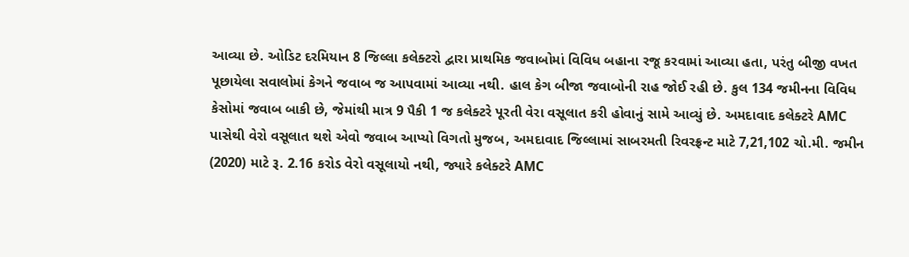આવ્યા છે. ઓડિટ દરમિયાન 8 જિલ્લા કલેક્ટરો દ્વારા પ્રાથમિક જવાબોમાં વિવિધ બહાના રજૂ કરવામાં આવ્યા હતા, પરંતુ બીજી વખત પૂછાયેલા સવાલોમાં કેગને જવાબ જ આપવામાં આવ્યા નથી. હાલ કેગ બીજા જવાબોની રાહ જોઈ રહી છે. કુલ 134 જમીનના વિવિધ કેસોમાં જવાબ બાકી છે, જેમાંથી માત્ર 9 પૈકી 1 જ કલેક્ટરે પૂરતી વેરા વસૂલાત કરી હોવાનું સામે આવ્યું છે. અમદાવાદ કલેક્ટરે AMC પાસેથી વેરો વસૂલાત થશે એવો જવાબ આપ્યો વિગતો મુજબ, અમદાવાદ જિલ્લામાં સાબરમતી રિવરફ્રન્ટ માટે 7,21,102 ચો.મી. જમીન (2020) માટે રૂ. 2.16 કરોડ વેરો વસૂલાયો નથી, જ્યારે કલેક્ટરે AMC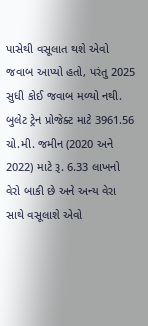પાસેથી વસૂલાત થશે એવો જવાબ આપ્યો હતો, પરંતુ 2025 સુધી કોઈ જવાબ મળ્યો નથી. બુલેટ ટ્રેન પ્રોજેક્ટ માટે 3961.56 ચો.મી. જમીન (2020 અને 2022) માટે રૂ. 6.33 લાખનો વેરો બાકી છે અને અન્ય વેરા સાથે વસૂલાશે એવો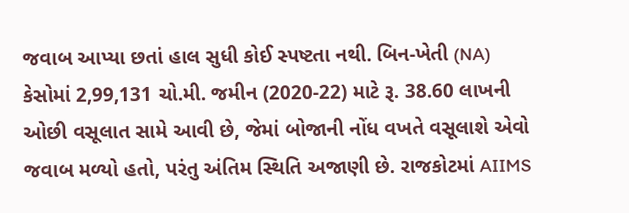જવાબ આપ્યા છતાં હાલ સુધી કોઈ સ્પષ્ટતા નથી. બિન-ખેતી (NA) કેસોમાં 2,99,131 ચો.મી. જમીન (2020-22) માટે રૂ. 38.60 લાખની ઓછી વસૂલાત સામે આવી છે, જેમાં બોજાની નોંધ વખતે વસૂલાશે એવો જવાબ મળ્યો હતો, પરંતુ અંતિમ સ્થિતિ અજાણી છે. રાજકોટમાં AIIMS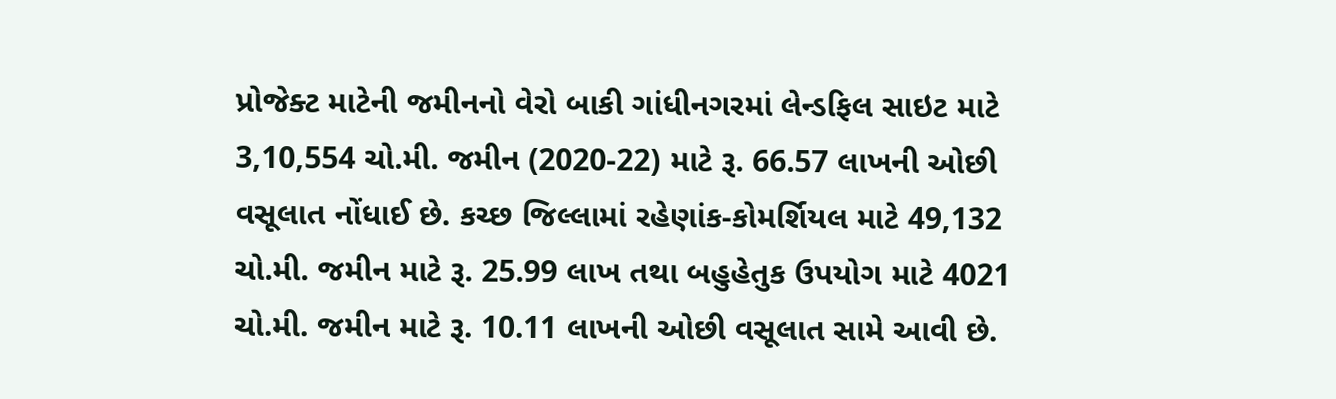પ્રોજેક્ટ માટેની જમીનનો વેરો બાકી ગાંધીનગરમાં લેન્ડફિલ સાઇટ માટે 3,10,554 ચો.મી. જમીન (2020-22) માટે રૂ. 66.57 લાખની ઓછી વસૂલાત નોંધાઈ છે. કચ્છ જિલ્લામાં રહેણાંક-કોમર્શિયલ માટે 49,132 ચો.મી. જમીન માટે રૂ. 25.99 લાખ તથા બહુહેતુક ઉપયોગ માટે 4021 ચો.મી. જમીન માટે રૂ. 10.11 લાખની ઓછી વસૂલાત સામે આવી છે.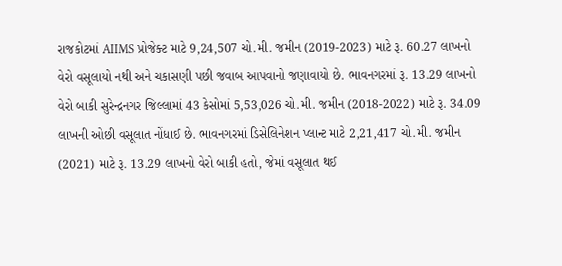રાજકોટમાં AIIMS પ્રોજેક્ટ માટે 9,24,507 ચો.મી. જમીન (2019-2023) માટે રૂ. 60.27 લાખનો વેરો વસૂલાયો નથી અને ચકાસણી પછી જવાબ આપવાનો જણાવાયો છે. ભાવનગરમાં રૂ. 13.29 લાખનો વેરો બાકી સુરેન્દ્રનગર જિલ્લામાં 43 કેસોમાં 5,53,026 ચો.મી. જમીન (2018-2022) માટે રૂ. 34.09 લાખની ઓછી વસૂલાત નોંધાઈ છે. ભાવનગરમાં ડિસેલિનેશન પ્લાન્ટ માટે 2,21,417 ચો.મી. જમીન (2021) માટે રૂ. 13.29 લાખનો વેરો બાકી હતો, જેમાં વસૂલાત થઈ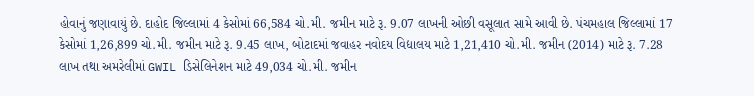હોવાનું જણાવાયું છે. દાહોદ જિલ્લામાં 4 કેસોમાં 66,584 ચો.મી. જમીન માટે રૂ. 9.07 લાખની ઓછી વસૂલાત સામે આવી છે. પંચમહાલ જિલ્લામાં 17 કેસોમાં 1,26,899 ચો.મી. જમીન માટે રૂ. 9.45 લાખ, બોટાદમાં જવાહર નવોદય વિદ્યાલય માટે 1,21,410 ચો.મી. જમીન (2014) માટે રૂ. 7.28 લાખ તથા અમરેલીમાં GWIL ડિસેલિનેશન માટે 49,034 ચો.મી. જમીન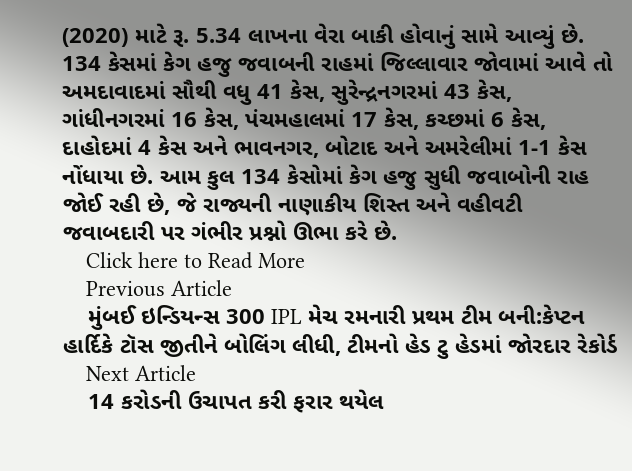(2020) માટે રૂ. 5.34 લાખના વેરા બાકી હોવાનું સામે આવ્યું છે. 134 કેસમાં કેગ હજુ જવાબની રાહમાં જિલ્લાવાર જોવામાં આવે તો અમદાવાદમાં સૌથી વધુ 41 કેસ, સુરેન્દ્રનગરમાં 43 કેસ, ગાંધીનગરમાં 16 કેસ, પંચમહાલમાં 17 કેસ, કચ્છમાં 6 કેસ, દાહોદમાં 4 કેસ અને ભાવનગર, બોટાદ અને અમરેલીમાં 1-1 કેસ નોંધાયા છે. આમ કુલ 134 કેસોમાં કેગ હજુ સુધી જવાબોની રાહ જોઈ રહી છે, જે રાજ્યની નાણાકીય શિસ્ત અને વહીવટી જવાબદારી પર ગંભીર પ્રશ્નો ઊભા કરે છે.
    Click here to Read More
    Previous Article
    મુંબઈ ઇન્ડિયન્સ 300 IPL મેચ રમનારી પ્રથમ ટીમ બની:કેપ્ટન હાર્દિકે ટૉસ જીતીને બોલિંગ લીધી, ટીમનો હેડ ટુ હેડમાં જોરદાર રેકોર્ડ
    Next Article
    14 કરોડની ઉચાપત કરી ફરાર થયેલ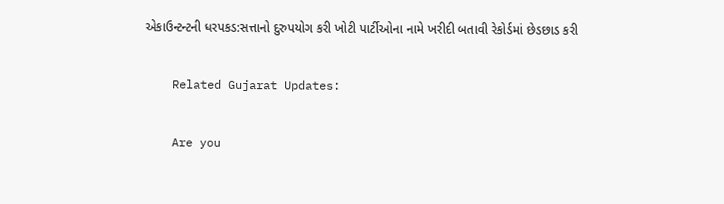એકાઉન્ટન્ટની ધરપકડ:સત્તાનો દુરુપયોગ કરી ખોટી પાર્ટીઓના નામે ખરીદી બતાવી રેકોર્ડમાં છેડછાડ કરી

    Related Gujarat Updates:

    Are you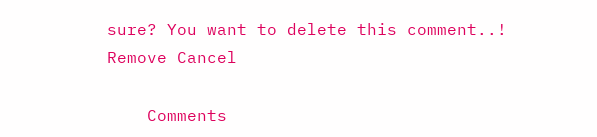sure? You want to delete this comment..! Remove Cancel

    Comments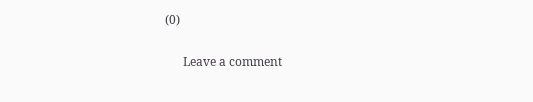(0)

      Leave a comment